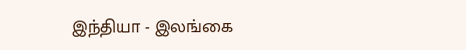இந்தியா - இலங்கை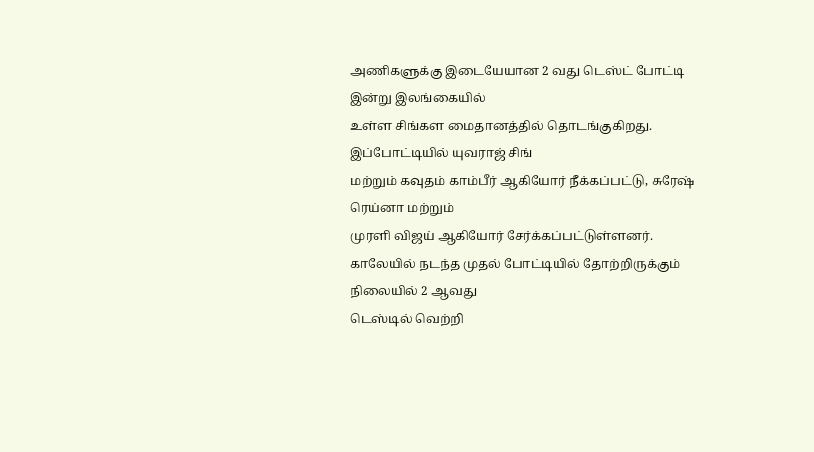அணிகளுக்கு இடையேயான 2 வது டெஸ்ட் போட்டி இன்று இலங்கையில்
உள்ள சிங்கள மைதானத்தில் தொடங்குகிறது. இப்போட்டியில் யுவராஜ் சிங்
மற்றும் கவுதம் காம்பீர் ஆகியோர் நீக்கப்பட்டு, சுரேஷ் ரெய்னா மற்றும்
முரளி விஜய் ஆகியோர் சேர்க்கப்பட்டுள்ளனர்.
காலேயில் நடந்த முதல் போட்டியில் தோற்றிருக்கும் நிலையில் 2 ஆவது
டெஸ்டில் வெற்றி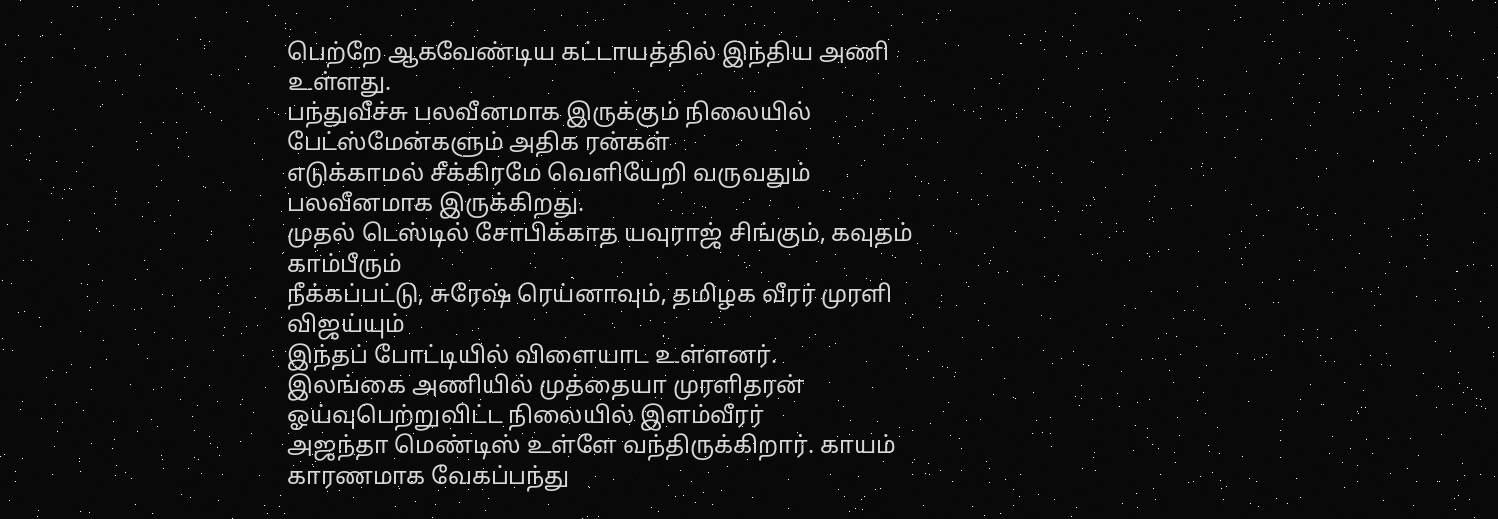பெற்றே ஆகவேண்டிய கட்டாயத்தில் இந்திய அணி உள்ளது.
பந்துவீச்சு பலவீனமாக இருக்கும் நிலையில் பேட்ஸ்மேன்களும் அதிக ரன்கள்
எடுக்காமல் சீக்கிரமே வெளியேறி வருவதும் பலவீனமாக இருக்கிறது.
முதல் டெஸ்டில் சோபிக்காத யவுராஜ் சிங்கும், கவுதம் காம்பீரும்
நீக்கப்பட்டு, சுரேஷ் ரெய்னாவும், தமிழக வீரர் முரளி விஜய்யும்
இந்தப் போட்டியில் விளையாட உள்ளனர்.
இலங்கை அணியில் முத்தையா முரளிதரன் ஓய்வுபெற்றுவிட்ட நிலையில் இளம்வீரர்
அஜந்தா மெண்டிஸ் உள்ளே வந்திருக்கிறார். காயம் காரணமாக வேகப்பந்து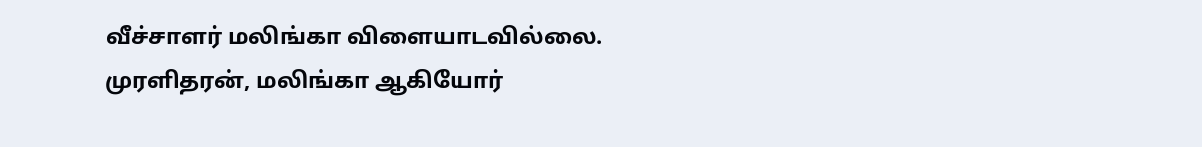வீச்சாளர் மலிங்கா விளையாடவில்லை. முரளிதரன், மலிங்கா ஆகியோர்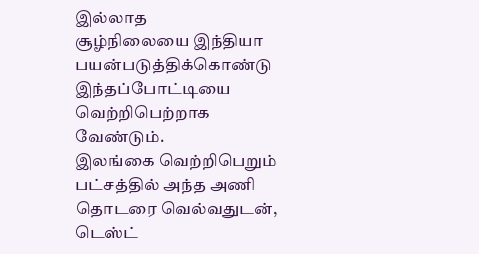இல்லாத
சூழ்நிலையை இந்தியா பயன்படுத்திக்கொண்டு இந்தப்போட்டியை வெற்றிபெற்றாக
வேண்டும்.
இலங்கை வெற்றிபெறும் பட்சத்தில் அந்த அணி தொடரை வெல்வதுடன், டெஸ்ட்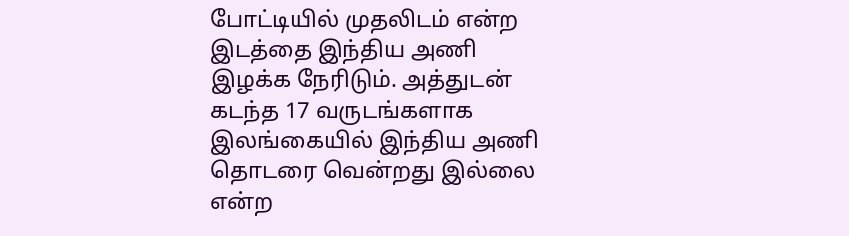போட்டியில் முதலிடம் என்ற இடத்தை இந்திய அணி இழக்க நேரிடும். அத்துடன்
கடந்த 17 வருடங்களாக இலங்கையில் இந்திய அணி தொடரை வென்றது இல்லை என்ற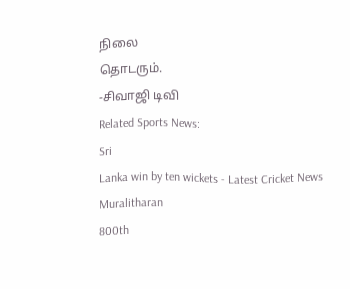நிலை
தொடரும்.
-சிவாஜி டிவி
Related Sports News:
Sri
Lanka win by ten wickets - Latest Cricket News
Muralitharan
800th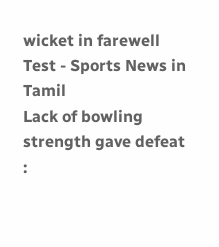wicket in farewell Test - Sports News in Tamil
Lack of bowling strength gave defeat :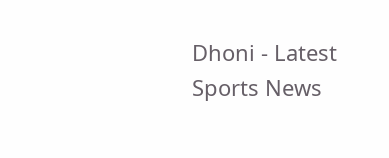Dhoni - Latest Sports News